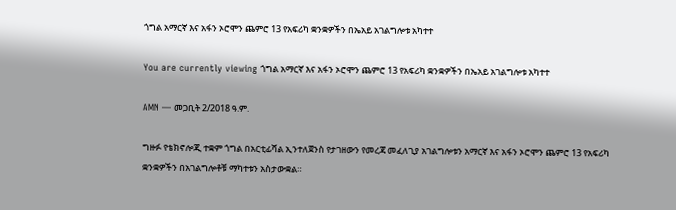ጎግል አማርኛ እና አፋን ኦሮሞን ጨምሮ 13 የአፍሪካ ቋንቋዎችን በኤአይ አገልግሎቱ አካተተ

You are currently viewing ጎግል አማርኛ እና አፋን ኦሮሞን ጨምሮ 13 የአፍሪካ ቋንቋዎችን በኤአይ አገልግሎቱ አካተተ

AMN — መጋቢት 2/2018 ዓ.ም.

ግዙፉ የቴክኖሎጂ ተቋም ጎግል በአርቲፊሻል ኢንተለጀንስ የታገዘውን የመረጃ መፈለጊያ አገልግሎቱን አማርኛ እና አፋን ኦሮሞን ጨምሮ 13 የአፍሪካ ቋንቋዎችን በአገልግሎቶቹ ማካተቱን አስታውቋል።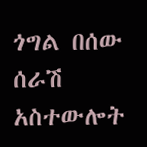ጎግል በሰው ሰራሽ አስተውሎት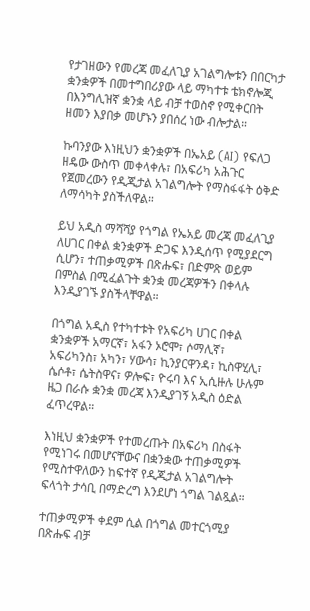የታገዘውን የመረጃ መፈለጊያ አገልግሎቱን በበርካታ ቋንቋዎች በመተግበሪያው ላይ ማካተቱ ቴክኖሎጂ በእንግሊዝኛ ቋንቋ ላይ ብቻ ተወስኖ የሚቀርበት ዘመን እያበቃ መሆኑን ያበሰረ ነው ብሎታል።

ኩባንያው እነዚህን ቋንቋዎች በኤአይ (AI) የፍለጋ ዘዴው ውስጥ መቀላቀሉ፣ በአፍሪካ አሕጉር የጀመረውን የዲጂታል አገልግሎት የማስፋፋት ዕቅድ ለማሳካት ያስችለዋል።

ይህ አዲስ ማሻሻያ የጎግል የኤአይ መረጃ መፈለጊያ ለሀገር በቀል ቋንቋዎች ድጋፍ እንዲሰጥ የሚያደርግ ሲሆን፣ ተጠቃሚዎች በጽሑፍ፣ በድምጽ ወይም በምስል በሚፈልጉት ቋንቋ መረጃዎችን በቀላሉ እንዲያገኙ ያስችላቸዋል።

በጎግል አዲስ የተካተቱት የአፍሪካ ሀገር በቀል ቋንቋዎች አማርኛ፣ አፋን ኦሮሞ፣ ሶማሊኛ፣ አፍሪካንስ፣ አካን፣ ሃውሳ፣ ኪንያርዋንዳ፣ ኪስዋሂሊ፣ ሴሶቶ፣ ሴትስዋና፣ ዎሎፍ፣ ዮሩባ እና ኢሲዙሉ ሁሉም ዜጋ በራሱ ቋንቋ መረጃ እንዲያገኝ አዲስ ዕድል ፈጥረዋል።

እነዚህ ቋንቋዎች የተመረጡት በአፍሪካ በስፋት የሚነገሩ በመሆናቸውና በቋንቋው ተጠቃሚዎች የሚስተዋለውን ከፍተኛ የዲጂታል አገልግሎት ፍላጎት ታሳቢ በማድረግ እንደሆነ ጎግል ገልጿል።

ተጠቃሚዎች ቀደም ሲል በጎግል መተርጎሚያ በጽሑፍ ብቻ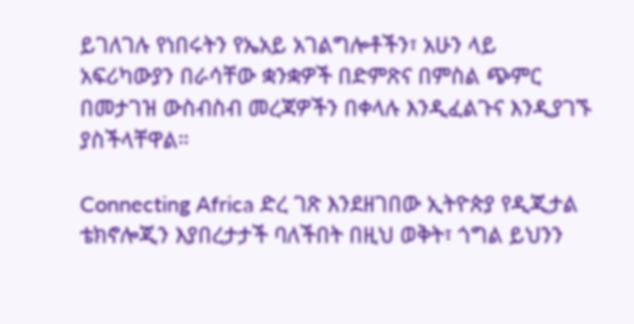ይገለገሉ የነበሩትን የኤአይ አገልግሎቶችን፣ አሁን ላይ አፍሪካውያን በራሳቸው ቋንቋዎች በድምጽና በምስል ጭምር በመታገዝ ውስብስብ መረጃዎችን በቀላሉ እንዲፈልጉና እንዲያገኙ ያስችላቸዋል።

Connecting Africa ድረ ገጽ እንደዘገበው ኢትዮጵያ የዲጂታል ቴክኖሎጂን እያበረታታች ባለችበት በዚህ ወቅት፣ ጎግል ይህንን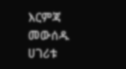እርምጃ መውሰዱ ሀገሪቱ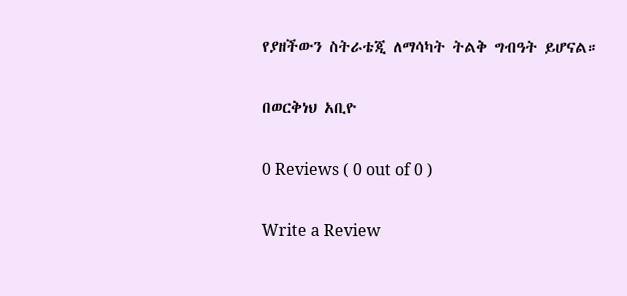የያዘችውን ስትራቴጂ ለማሳካት ትልቅ ግብዓት ይሆናል።

በወርቅነህ አቢዮ

0 Reviews ( 0 out of 0 )

Write a Review